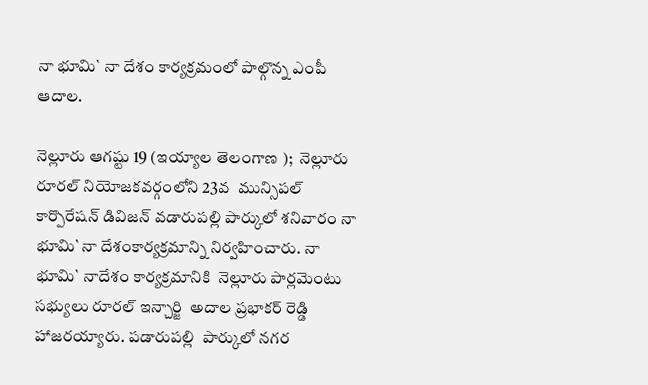నా భూమి` నా దేశం కార్యక్రమంలో పాల్గొన్న ఎంపీ ఆదాల.

నెల్లూరు ఆగష్టు 19 (ఇయ్యాల తెలంగాణ );  నెల్లూరు రూరల్‌ నియోజకవర్గంలోని 23వ  మున్సిపల్‌ కార్పొరేషన్‌ డివిజన్‌ వడారుపల్లి పార్కులో శనివారం నా భూమి`నా దేశంకార్యక్రమాన్ని నిర్వహించారు. నా భూమి` నాదేశం కార్యక్రమానికి  నెల్లూరు పార్లమెంటు సభ్యులు రూరల్‌ ఇన్చార్జి  అదాల ప్రభాకర్‌ రెడ్డి హాజరయ్యారు. పడారుపల్లి  పార్కులో నగర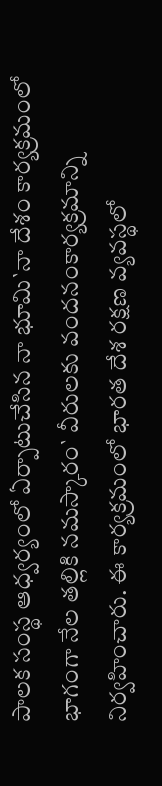పాలక సంస్థ ఆధ్వర్యంలో ఏర్పాటుచేసిన నా భూమి`నా దేశం కార్యక్రమంలో భాగంగా నేల తల్లికి నమస్కారం` వీరులకు వందనంకార్యక్రమాన్ని నిర్వహించారు. ఈ కార్యక్రమంలో భారత దేశ రక్షణ వ్యవస్థలో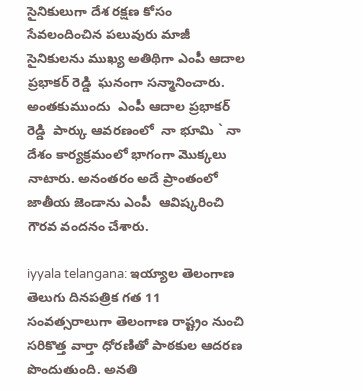సైనికులుగా దేశ రక్షణ కోసం సేవలందించిన పలువురు మాజీ సైనికులను ముఖ్య అతిథిగా ఎంపీ ఆదాల ప్రభాకర్‌ రెడ్డి  ఘనంగా సన్మానించారు. అంతకుముందు  ఎంపీ ఆదాల ప్రభాకర్‌ రెడ్డి  పార్కు ఆవరణంలో  నా భూమి ` నా దేశం కార్యక్రమంలో భాగంగా మొక్కలు నాటారు. అనంతరం అదే ప్రాంతంలో జాతీయ జెండాను ఎంపీ  ఆవిష్కరించి గౌరవ వందనం చేశారు.

iyyala telangana: ఇయ్యాల తెలంగాణ తెలుగు దినపత్రిక గత 11 సంవత్సరాలుగా తెలంగాణ రాష్ట్రం నుంచి సరికొత్త వార్తా ధోరణితో పాఠకుల ఆదరణ పొందుతుంది. అనతి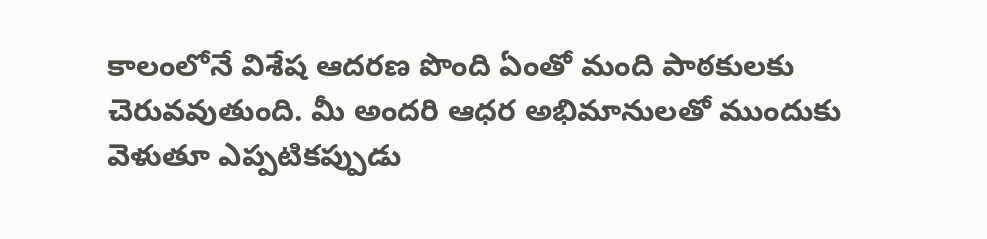కాలంలోనే విశేష ఆదరణ పొంది ఏంతో మంది పాఠకులకు చెరువవుతుంది. మీ అందరి ఆధర అభిమానులతో ముందుకు వెళుతూ ఎప్పటికప్పుడు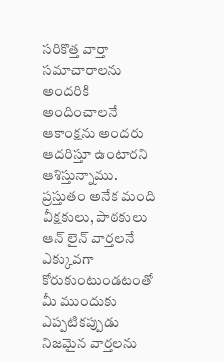సరికొత్త వార్తా సమాచారాలను అందరికి అందించాలనే ఆకాంక్షను అందరు ఆదరిస్తూ ఉంటారని ఆశిస్తున్నాము. ప్రస్తుతం అనేక మంది వీక్షకులు, పాఠకులు ఆన్ లైన్ వార్తలనే ఎక్కువగా కోరుకుంటుండటంతో మీ ముందుకు ఎప్పటికప్పుడు నిజమైన వార్తలను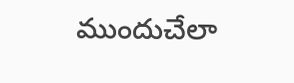ముందుచేలా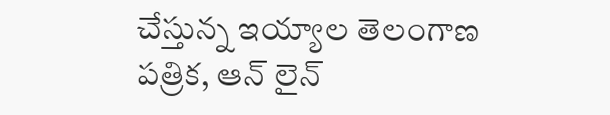చేస్తున్న ఇయ్యాల తెలంగాణ పత్రిక, ఆన్ లైన్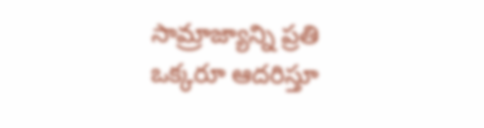సామ్రాజ్యాన్ని ప్రతి ఒక్కరూ ఆదరిస్తూ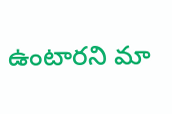ఉంటారని మా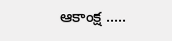ఆకాంక్ష .....